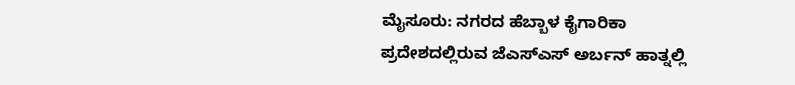ಮೈಸೂರು: ನಗರದ ಹೆಬ್ಬಾಳ ಕೈಗಾರಿಕಾ ಪ್ರದೇಶದಲ್ಲಿರುವ ಜೆಎಸ್ಎಸ್ ಅರ್ಬನ್ ಹಾತ್ನಲ್ಲಿ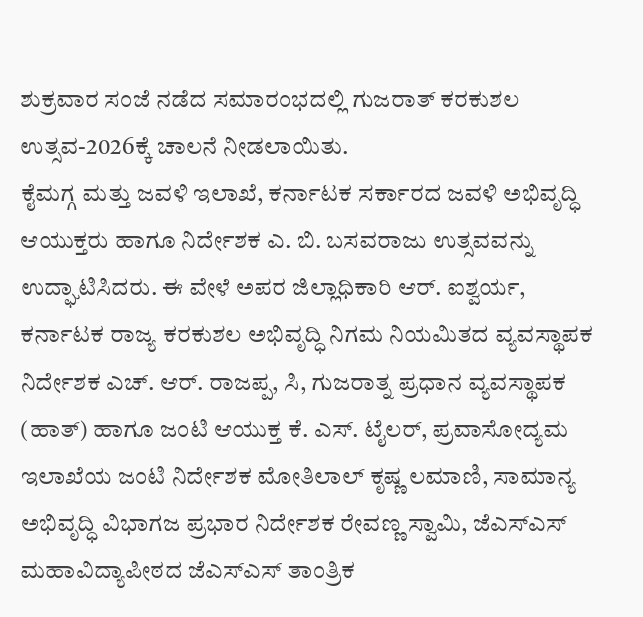ಶುಕ್ರವಾರ ಸಂಜೆ ನಡೆದ ಸಮಾರಂಭದಲ್ಲಿ ಗುಜರಾತ್ ಕರಕುಶಲ ಉತ್ಸವ-2026ಕ್ಕೆ ಚಾಲನೆ ನೀಡಲಾಯಿತು.
ಕೈಮಗ್ಗ ಮತ್ತು ಜವಳಿ ಇಲಾಖೆ, ಕರ್ನಾಟಕ ಸರ್ಕಾರದ ಜವಳಿ ಅಭಿವೃದ್ಧಿ ಆಯುಕ್ತರು ಹಾಗೂ ನಿರ್ದೇಶಕ ಎ. ಬಿ. ಬಸವರಾಜು ಉತ್ಸವವನ್ನು ಉದ್ಘಾಟಿಸಿದರು. ಈ ವೇಳೆ ಅಪರ ಜಿಲ್ಲಾಧಿಕಾರಿ ಆರ್. ಐಶ್ವರ್ಯ, ಕರ್ನಾಟಕ ರಾಜ್ಯ ಕರಕುಶಲ ಅಭಿವೃದ್ಧಿ ನಿಗಮ ನಿಯಮಿತದ ವ್ಯವಸ್ಥಾಪಕ ನಿರ್ದೇಶಕ ಎಚ್. ಆರ್. ರಾಜಪ್ಪ, ಸಿ, ಗುಜರಾತ್ನ ಪ್ರಧಾನ ವ್ಯವಸ್ಥಾಪಕ (ಹಾತ್) ಹಾಗೂ ಜಂಟಿ ಆಯುಕ್ತ ಕೆ. ಎಸ್. ಟೈಲರ್, ಪ್ರವಾಸೋದ್ಯಮ ಇಲಾಖೆಯ ಜಂಟಿ ನಿರ್ದೇಶಕ ಮೋತಿಲಾಲ್ ಕೃಷ್ಣ ಲಮಾಣಿ, ಸಾಮಾನ್ಯ ಅಭಿವೃದ್ಧಿ ವಿಭಾಗಜ ಪ್ರಭಾರ ನಿರ್ದೇಶಕ ರೇವಣ್ಣ ಸ್ವಾಮಿ, ಜೆಎಸ್ಎಸ್ ಮಹಾವಿದ್ಯಾಪೀಠದ ಜೆಎಸ್ಎಸ್ ತಾಂತ್ರಿಕ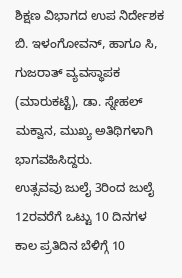ಶಿಕ್ಷಣ ವಿಭಾಗದ ಉಪ ನಿರ್ದೇಶಕ ಬಿ. ಇಳಂಗೋವನ್, ಹಾಗೂ ಸಿ, ಗುಜರಾತ್ ವ್ಯವಸ್ಥಾಪಕ (ಮಾರುಕಟ್ಟೆ), ಡಾ. ಸ್ನೇಹಲ್ ಮಕ್ವಾನ, ಮುಖ್ಯ ಅತಿಥಿಗಳಾಗಿ ಭಾಗವಹಿಸಿದ್ದರು.
ಉತ್ಸವವು ಜುಲೈ 3ರಿಂದ ಜುಲೈ 12ರವರೆಗೆ ಒಟ್ಟು 10 ದಿನಗಳ ಕಾಲ ಪ್ರತಿದಿನ ಬೆಳಿಗ್ಗೆ 10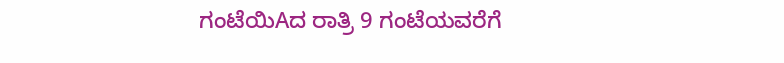ಗಂಟೆಯಿAದ ರಾತ್ರಿ 9 ಗಂಟೆಯವರೆಗೆ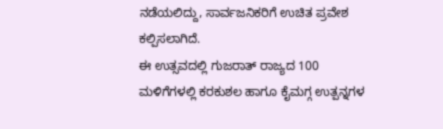ನಡೆಯಲಿದ್ದು, ಸಾರ್ವಜನಿಕರಿಗೆ ಉಚಿತ ಪ್ರವೇಶ ಕಲ್ಪಿಸಲಾಗಿದೆ.
ಈ ಉತ್ಸವದಲ್ಲಿ ಗುಜರಾತ್ ರಾಜ್ಯದ 100 ಮಳಿಗೆಗಳಲ್ಲಿ ಕರಕುಶಲ ಹಾಗೂ ಕೈಮಗ್ಗ ಉತ್ಪನ್ನಗಳ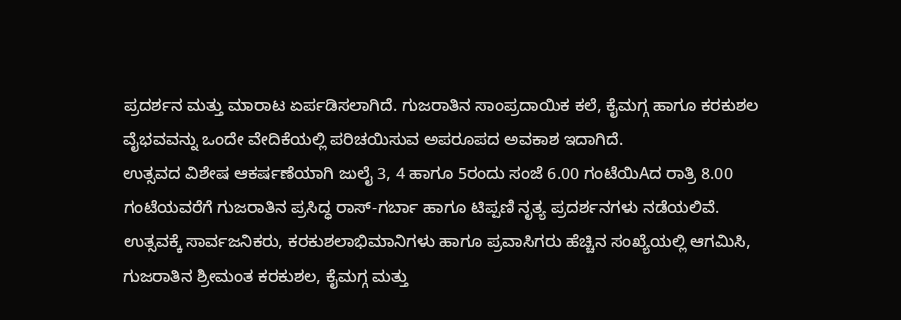ಪ್ರದರ್ಶನ ಮತ್ತು ಮಾರಾಟ ಏರ್ಪಡಿಸಲಾಗಿದೆ. ಗುಜರಾತಿನ ಸಾಂಪ್ರದಾಯಿಕ ಕಲೆ, ಕೈಮಗ್ಗ ಹಾಗೂ ಕರಕುಶಲ ವೈಭವವನ್ನು ಒಂದೇ ವೇದಿಕೆಯಲ್ಲಿ ಪರಿಚಯಿಸುವ ಅಪರೂಪದ ಅವಕಾಶ ಇದಾಗಿದೆ.
ಉತ್ಸವದ ವಿಶೇಷ ಆಕರ್ಷಣೆಯಾಗಿ ಜುಲೈ 3, 4 ಹಾಗೂ 5ರಂದು ಸಂಜೆ 6.00 ಗಂಟೆಯಿAದ ರಾತ್ರಿ 8.00 ಗಂಟೆಯವರೆಗೆ ಗುಜರಾತಿನ ಪ್ರಸಿದ್ಧ ರಾಸ್-ಗರ್ಬಾ ಹಾಗೂ ಟಿಪ್ಪಣಿ ನೃತ್ಯ ಪ್ರದರ್ಶನಗಳು ನಡೆಯಲಿವೆ.
ಉತ್ಸವಕ್ಕೆ ಸಾರ್ವಜನಿಕರು, ಕರಕುಶಲಾಭಿಮಾನಿಗಳು ಹಾಗೂ ಪ್ರವಾಸಿಗರು ಹೆಚ್ಚಿನ ಸಂಖ್ಯೆಯಲ್ಲಿ ಆಗಮಿಸಿ, ಗುಜರಾತಿನ ಶ್ರೀಮಂತ ಕರಕುಶಲ, ಕೈಮಗ್ಗ ಮತ್ತು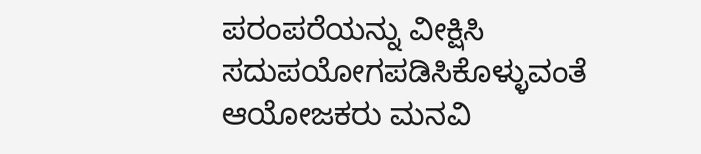ಪರಂಪರೆಯನ್ನು ವೀಕ್ಷಿಸಿ ಸದುಪಯೋಗಪಡಿಸಿಕೊಳ್ಳುವಂತೆ ಆಯೋಜಕರು ಮನವಿ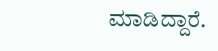ಮಾಡಿದ್ದಾರೆ.